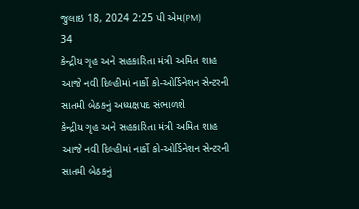જુલાઇ 18, 2024 2:25 પી એમ(PM)
34
કેન્દ્રીય ગૃહ અને સહકારિતા મંત્રી અમિત શાહ આજે નવી દિલ્હીમાં નાર્કો કો-ઓર્ડિનેશન સેન્ટરની સાતમી બેઠકનું અધ્યક્ષપદ સંભાળશે
કેન્દ્રીય ગૃહ અને સહકારિતા મંત્રી અમિત શાહ આજે નવી દિલ્હીમાં નાર્કો કો-ઓર્ડિનેશન સેન્ટરની સાતમી બેઠકનું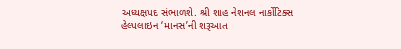અધ્યક્ષપદ સંભાળશે. શ્રી શાહ નેશનલ નાર્કોટિક્સ હેલ્પલાઇન ‘માનસ’ની શરૂઆત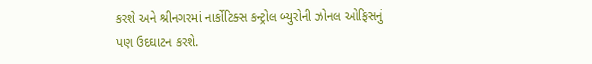કરશે અને શ્રીનગરમાં નાર્કોટિક્સ કન્ટ્રોલ બ્યુરોની ઝોનલ ઓફિસનું પણ ઉદઘાટન કરશે.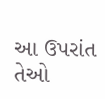આ ઉપરાંત તેઓ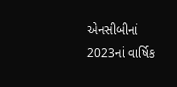એનસીબીનાં 2023નાં વાર્ષિક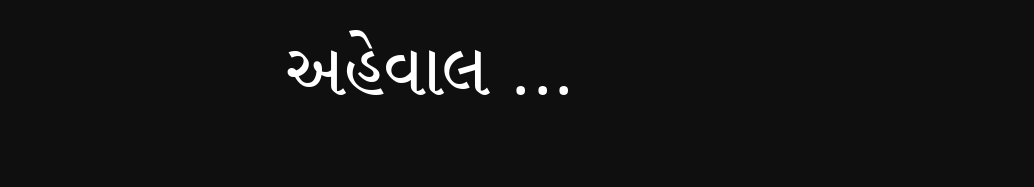અહેવાલ ...